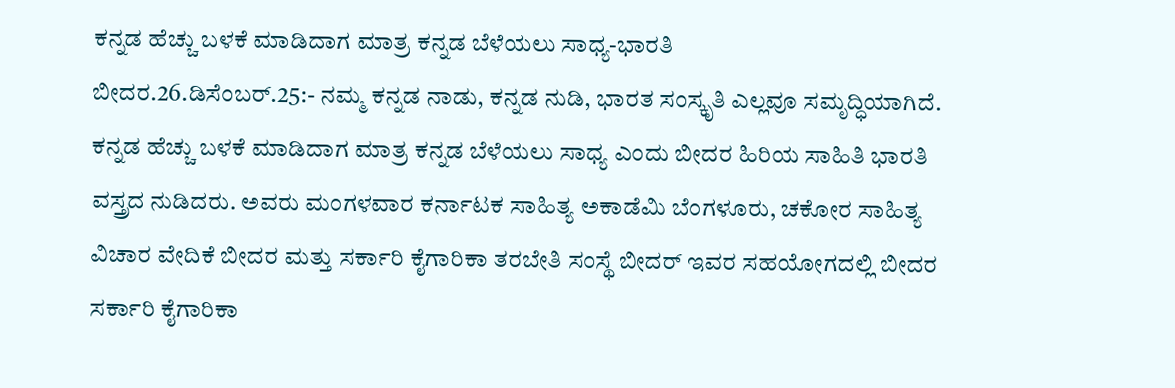ಕನ್ನಡ ಹೆಚ್ಚು ಬಳಕೆ ಮಾಡಿದಾಗ ಮಾತ್ರ ಕನ್ನಡ ಬೆಳೆಯಲು ಸಾಧ್ಯ-ಭಾರತಿ
ಬೀದರ.26.ಡಿಸೆಂಬರ್.25:- ನಮ್ಮ ಕನ್ನಡ ನಾಡು, ಕನ್ನಡ ನುಡಿ, ಭಾರತ ಸಂಸ್ಕೃತಿ ಎಲ್ಲವೂ ಸಮೃದ್ಧಿಯಾಗಿದೆ. ಕನ್ನಡ ಹೆಚ್ಚು ಬಳಕೆ ಮಾಡಿದಾಗ ಮಾತ್ರ ಕನ್ನಡ ಬೆಳೆಯಲು ಸಾಧ್ಯ ಎಂದು ಬೀದರ ಹಿರಿಯ ಸಾಹಿತಿ ಭಾರತಿ ವಸ್ತ್ರದ ನುಡಿದರು. ಅವರು ಮಂಗಳವಾರ ಕರ್ನಾಟಕ ಸಾಹಿತ್ಯ ಅಕಾಡೆಮಿ ಬೆಂಗಳೂರು, ಚಕೋರ ಸಾಹಿತ್ಯ ವಿಚಾರ ವೇದಿಕೆ ಬೀದರ ಮತ್ತು ಸರ್ಕಾರಿ ಕೈಗಾರಿಕಾ ತರಬೇತಿ ಸಂಸ್ಥೆ ಬೀದರ್ ಇವರ ಸಹಯೋಗದಲ್ಲಿ ಬೀದರ ಸರ್ಕಾರಿ ಕೈಗಾರಿಕಾ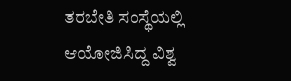ತರಬೇತಿ ಸಂಸ್ಥೆಯಲ್ಲಿ ಆಯೋಜಿಸಿದ್ದ ವಿಶ್ವ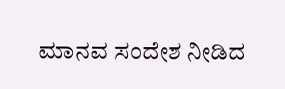ಮಾನವ ಸಂದೇಶ ನೀಡಿದ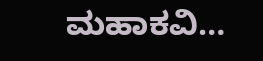ಮಹಾಕವಿ…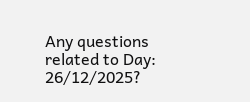Any questions related to Day: 26/12/2025?